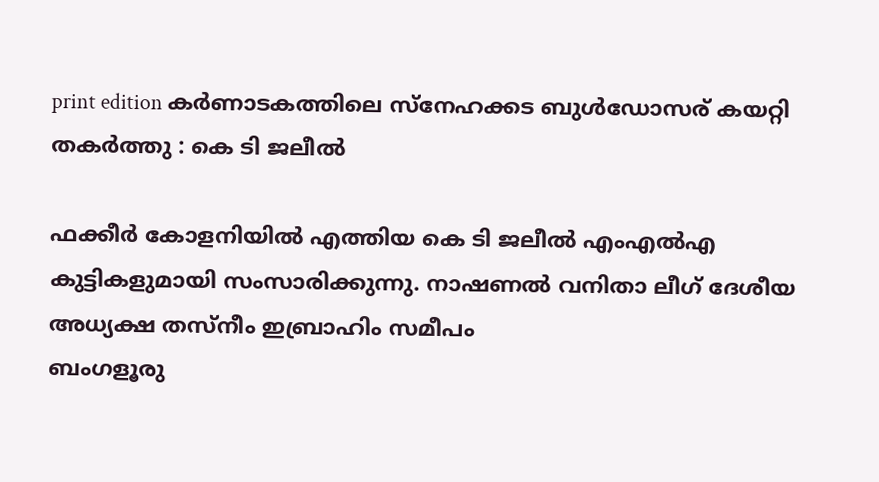print edition കർണാടകത്തിലെ സ്നേഹക്കട ബുൾഡോസര് കയറ്റി തകർത്തു : കെ ടി ജലീൽ

ഫക്കീർ കോളനിയിൽ എത്തിയ കെ ടി ജലീൽ എംഎൽഎ കുട്ടികളുമായി സംസാരിക്കുന്നു. നാഷണൽ വനിതാ ലീഗ് ദേശീയ അധ്യക്ഷ തസ്നീം ഇബ്രാഹിം സമീപം
ബംഗളൂരു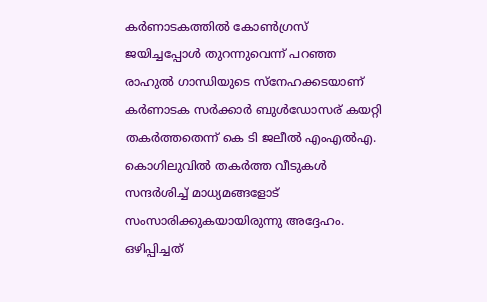കർണാടകത്തിൽ കോൺഗ്രസ് ജയിച്ചപ്പോൾ തുറന്നുവെന്ന് പറഞ്ഞ രാഹുൽ ഗാന്ധിയുടെ സ്നേഹക്കടയാണ് കർണാടക സർക്കാർ ബുൾഡോസര് കയറ്റി തകർത്തതെന്ന് കെ ടി ജലീൽ എംഎൽഎ. കൊഗിലുവിൽ തകർത്ത വീടുകൾ സന്ദർശിച്ച് മാധ്യമങ്ങളോട് സംസാരിക്കുകയായിരുന്നു അദ്ദേഹം.
ഒഴിപ്പിച്ചത്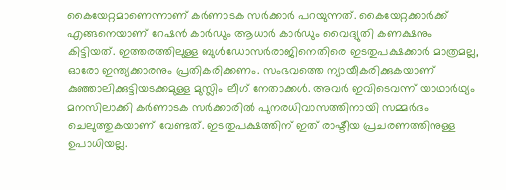കൈയേറ്റമാണെന്നാണ് കർണാടക സർക്കാർ പറയുന്നത്. കൈയേറ്റക്കാർക്ക് എങ്ങനെയാണ് റേഷൻ കാർഡും ആധാർ കാർഡും വൈദ്യുതി കണക്ഷനും കിട്ടിയത്. ഇത്തരത്തിലുള്ള ബുൾഡോസർരാജിനെതിരെ ഇടതുപക്ഷക്കാർ മാത്രമല്ല, ഓരോ ഇന്ത്യക്കാരനും പ്രതികരിക്കണം. സംഭവത്തെ ന്യായീകരിക്കുകയാണ് കുഞ്ഞാലിക്കുട്ടിയടക്കമുള്ള മുസ്ലിം ലീഗ് നേതാക്കൾ. അവർ ഇവിടെവന്ന് യാഥാർഥ്യം മനസിലാക്കി കർണാടക സർക്കാരിൽ പുനരധിവാസത്തിനായി സമ്മർദം ചെലുത്തുകയാണ് വേണ്ടത്. ഇടതുപക്ഷത്തിന് ഇത് രാഷ്ടീയ പ്രചരണത്തിനുള്ള ഉപാധിയല്ല.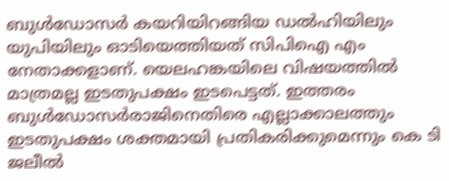ബുൾഡോസർ കയറിയിറങ്ങിയ ഡൽഹിയിലും യുപിയിലും ഓടിയെത്തിയത് സിപിഐ എം നേതാക്കളാണ്. യെലഹങ്കയിലെ വിഷയത്തിൽ മാത്രമല്ല ഇടതുപക്ഷം ഇടപെട്ടത്. ഇത്തരം ബുൾഡോസർരാജിനെതിരെ എല്ലാക്കാലത്തും ഇടതുപക്ഷം ശക്തമായി പ്രതികരിക്കുമെന്നും കെ ടി ജലീൽ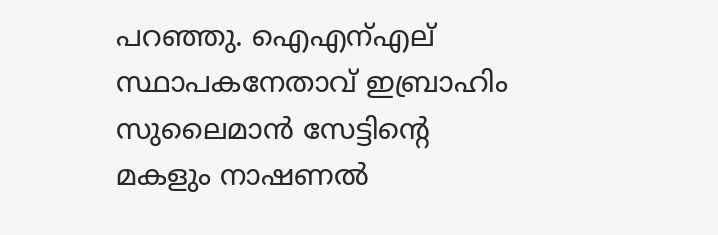പറഞ്ഞു. ഐഎന്എല് സ്ഥാപകനേതാവ് ഇബ്രാഹിം സുലൈമാൻ സേട്ടിന്റെ മകളും നാഷണൽ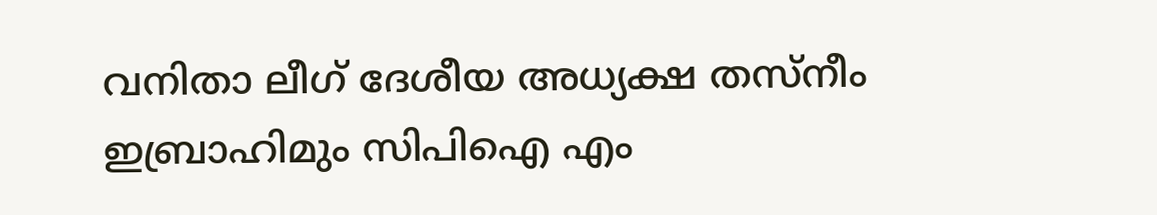വനിതാ ലീഗ് ദേശീയ അധ്യക്ഷ തസ്നീം ഇബ്രാഹിമും സിപിഐ എം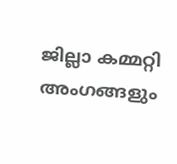ജില്ലാ കമ്മറ്റി അംഗങ്ങളും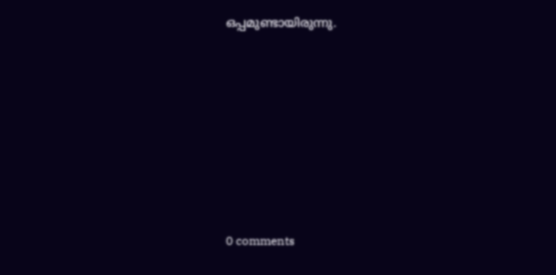ഒപ്പമുണ്ടായിരുന്നു.











0 comments